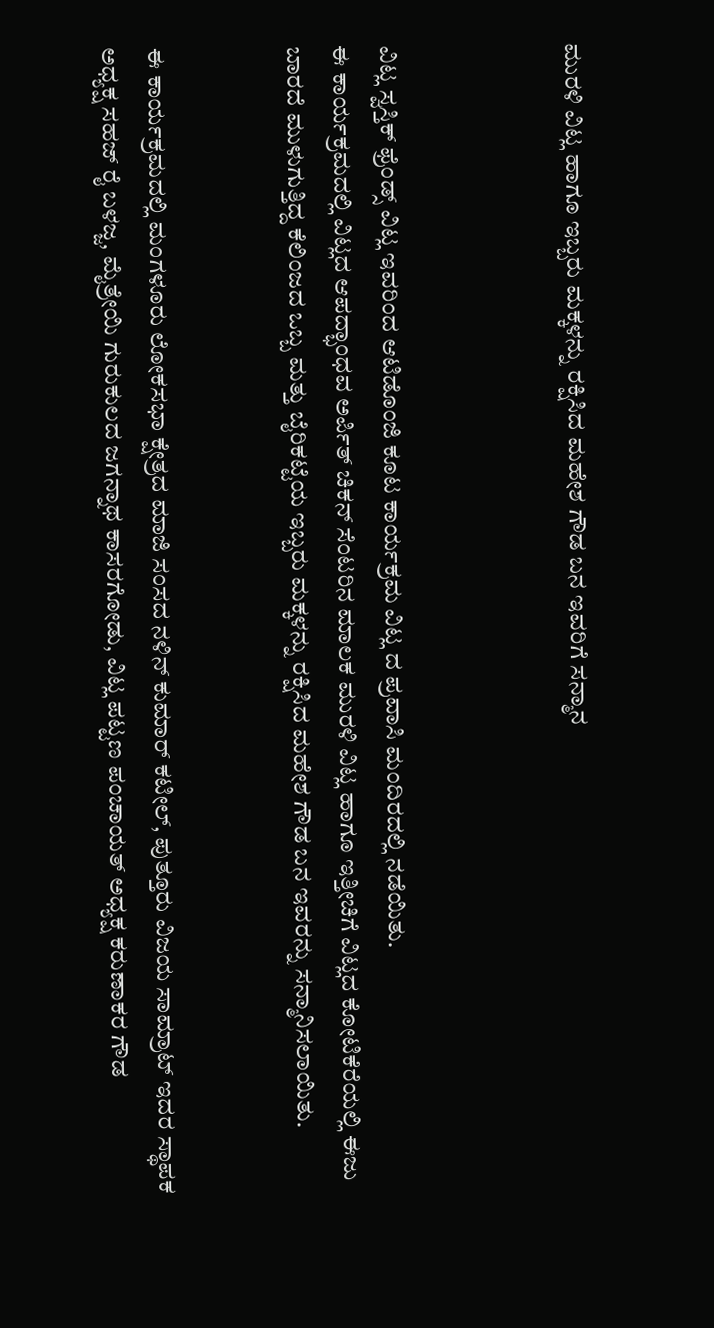ಮುರಳಿ ವಿಟ್ಲ ಹಾಗೂ ಇಬ್ಬರು ಮಕ್ಕಳನ್ನು ರಕ್ಷಿಸಿದ ಮಹೇಶ ಗೌಡ ಬನ ಇವರಿಗೆ ಸನ್ಮಾನ



ವಿಟ್ಲ ಸ್ವಸ್ತಿಕ್ ಫ್ರೆಂಡ್ಸ್ ವಿಟ್ಲ ಇವರಿಂದ ಆಟಿಡೊಂಜಿ ಕೂಟ ಕಾರ್ಯಕ್ರಮ ವಿಟ್ಲ ದ ಪ್ರವಾಸಿ ಮಂದಿರದಲ್ಲಿ ನಡೆಯಿತು.
ಈ ಕಾರ್ಯಕ್ರಮದಲ್ಲಿ ವಿಟ್ಲದ ಆಪದ್ಭಾಂಧವ ಅರ್ಪಿತ್ ಚಿಕನ್ ಸೆಂಟರಿನ ಮಾಲಕ ಮುರಳಿ ವಿಟ್ಲ ಹಾಗೂ ಇತ್ತೀಚಿಗೆ ವಿಟ್ಲದ ಕೋಟಿಕೆರೆಯಲ್ಲಿ ಈಜು ಬಾರದೆ ಮುಳುಗುತ್ತಿದ್ದ ಕೆಲಿಂಜದ ಒಬ್ಬ ಮತ್ತು ಬೈರಿಕಟ್ಟೆಯ ಇಬ್ಬರು ಮಕ್ಕಳನ್ನು ರಕ್ಷಿಸಿದ ಮಹೇಶ ಗೌಡ ಬನ ಇವರನ್ನು ಸನ್ಮಾನಿಸಲಾಯಿತು.


ಈ ಕಾರ್ಯಕ್ರಮದಲ್ಲಿ ಮಂಗಳೂರು ಲೋಕಸಭಾ ಕ್ಷೇತ್ರದ ಮಾಜಿ ಸಂಸದ ನಳಿನ್ ಕುಮಾರ್ ಕಟೀಲ್, ಪುತ್ತೂರು ವಿಜಯ ಸಾಮ್ರಾಟ್ ಇದರ ಸ್ಥಾಪಕ ಅಧ್ಯಕ್ಷ ಸಹಜ್ ರೈ ಬಳಜ್ಜ, ಮೈತ್ರೇಯಿ ಗುರುಕುಲದ ಜಗನ್ನಾಥ ಕಾಸರಗೋಡು, ವಿಟ್ಲ ಪಟ್ಟಣ ಪಂಚಾಯತ್ ಅಧ್ಯಕ್ಷ ಕರುಣಾಕರ ಗೌಡ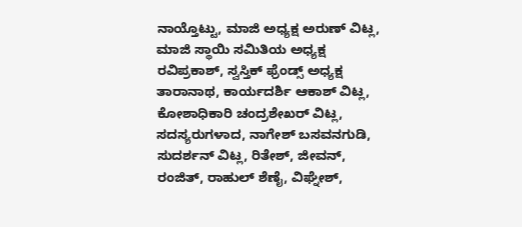ನಾಯ್ತೊಟ್ಟು, ಮಾಜಿ ಅಧ್ಯಕ್ಷ ಅರುಣ್ ವಿಟ್ಲ, ಮಾಜಿ ಸ್ಥಾಯಿ ಸಮಿತಿಯ ಅಧ್ಯಕ್ಷ ರವಿಪ್ರಕಾಶ್, ಸ್ವಸ್ತಿಕ್ ಫ್ರೆಂಡ್ಸ್ ಅಧ್ಯಕ್ಷ ತಾರಾನಾಥ, ಕಾರ್ಯದರ್ಶಿ ಆಕಾಶ್ ವಿಟ್ಲ, ಕೋಶಾಧಿಕಾರಿ ಚಂದ್ರಶೇಖರ್ ವಿಟ್ಲ, ಸದಸ್ಯರುಗಳಾದ, ನಾಗೇಶ್ ಬಸವನಗುಡಿ, ಸುದರ್ಶನ್ ವಿಟ್ಲ, ರಿತೇಶ್, ಜೀವನ್, ರಂಜಿತ್, ರಾಹುಲ್ ಶೆಣೈ, ವಿಘ್ನೇಶ್,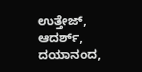ಉತ್ತೇಜ್, ಆದರ್ಶ್, ದಯಾನಂದ,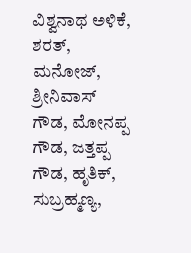ವಿಶ್ವನಾಥ ಅಳಿಕೆ, ಶರತ್, ಮನೋಜ್, ಶ್ರೀನಿವಾಸ್ ಗೌಡ, ಮೋನಪ್ಪ ಗೌಡ, ಜತ್ತಪ್ಪ ಗೌಡ, ಹೃತಿಕ್, ಸುಬ್ರಹ್ಮಣ್ಯ,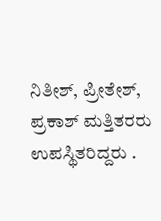ನಿತೀಶ್, ಪ್ರೀತೇಶ್, ಪ್ರಕಾಶ್ ಮತ್ತಿತರರು ಉಪಸ್ಥಿತರಿದ್ದರು .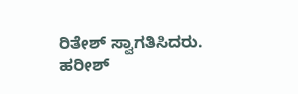ರಿತೇಶ್ ಸ್ವಾಗತಿಸಿದರು. ಹರೀಶ್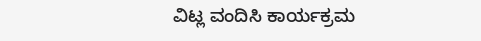ವಿಟ್ಲ ವಂದಿಸಿ ಕಾರ್ಯಕ್ರಮ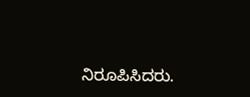ನಿರೂಪಿಸಿದರು.